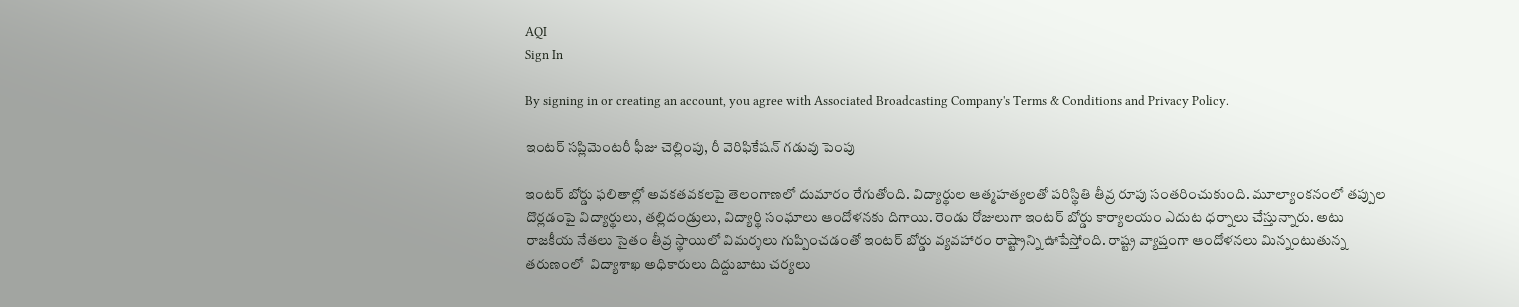AQI
Sign In

By signing in or creating an account, you agree with Associated Broadcasting Company's Terms & Conditions and Privacy Policy.

ఇంటర్ సప్లిమెంటరీ ఫీజు చెల్లింపు, రీ వెరిఫికేషన్ గడువు పెంపు

ఇంటర్ బోర్డు ఫలితాల్లో అవకతవకలపై తెలంగాణలో దుమారం రేగుతోంది. విద్యార్థుల ఆత్మహత్యలతో పరిస్థితి తీవ్ర రూపు సంతరించుకుంది. మూల్యాంకనంలో తప్పుల దొర్లడంపై విద్యార్థులు, తల్లిదండ్రులు, విద్యార్థి సంఘాలు ఆందోళనకు దిగాయి. రెండు రోజులుగా ఇంటర్ బోర్డు కార్యాలయం ఎదుట ధర్నాలు చేస్తున్నారు. అటు రాజకీయ నేతలు సైతం తీవ్ర స్థాయిలో విమర్శలు గుప్పించడంతో ఇంటర్ బోర్డు వ్యవహారం రాష్ట్రాన్ని ఊపేస్తోంది. రాష్ట్ర వ్యాప్తంగా ఆందోళనలు మిన్నంటుతున్న తరుణంలో  విద్యాశాఖ అధికారులు దిద్దుబాటు చర్యలు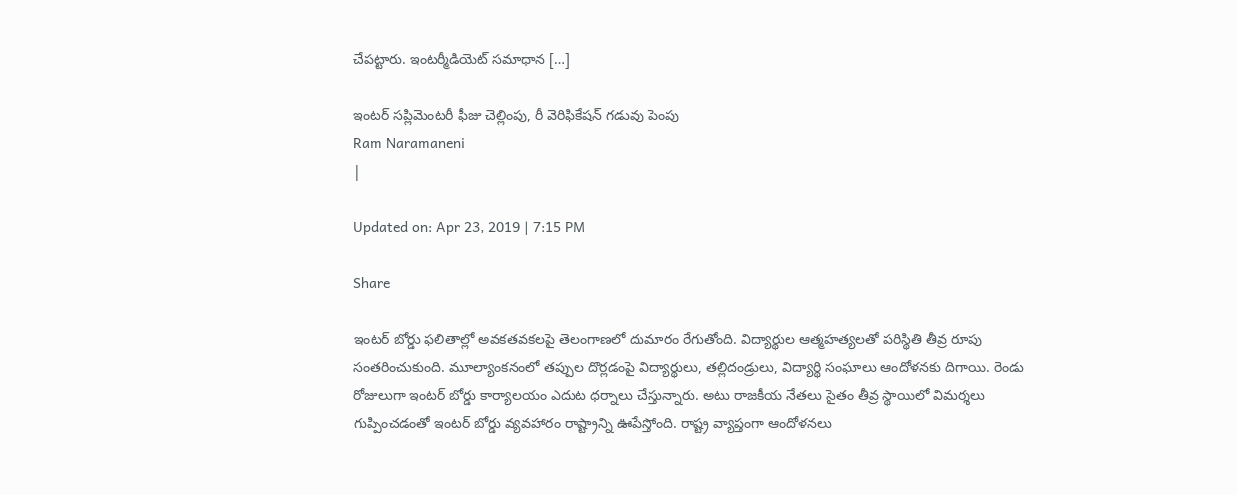చేపట్టారు. ఇంటర్మీడియెట్ సమాధాన […]

ఇంటర్ సప్లిమెంటరీ ఫీజు చెల్లింపు, రీ వెరిఫికేషన్ గడువు పెంపు
Ram Naramaneni
|

Updated on: Apr 23, 2019 | 7:15 PM

Share

ఇంటర్ బోర్డు ఫలితాల్లో అవకతవకలపై తెలంగాణలో దుమారం రేగుతోంది. విద్యార్థుల ఆత్మహత్యలతో పరిస్థితి తీవ్ర రూపు సంతరించుకుంది. మూల్యాంకనంలో తప్పుల దొర్లడంపై విద్యార్థులు, తల్లిదండ్రులు, విద్యార్థి సంఘాలు ఆందోళనకు దిగాయి. రెండు రోజులుగా ఇంటర్ బోర్డు కార్యాలయం ఎదుట ధర్నాలు చేస్తున్నారు. అటు రాజకీయ నేతలు సైతం తీవ్ర స్థాయిలో విమర్శలు గుప్పించడంతో ఇంటర్ బోర్డు వ్యవహారం రాష్ట్రాన్ని ఊపేస్తోంది. రాష్ట్ర వ్యాప్తంగా ఆందోళనలు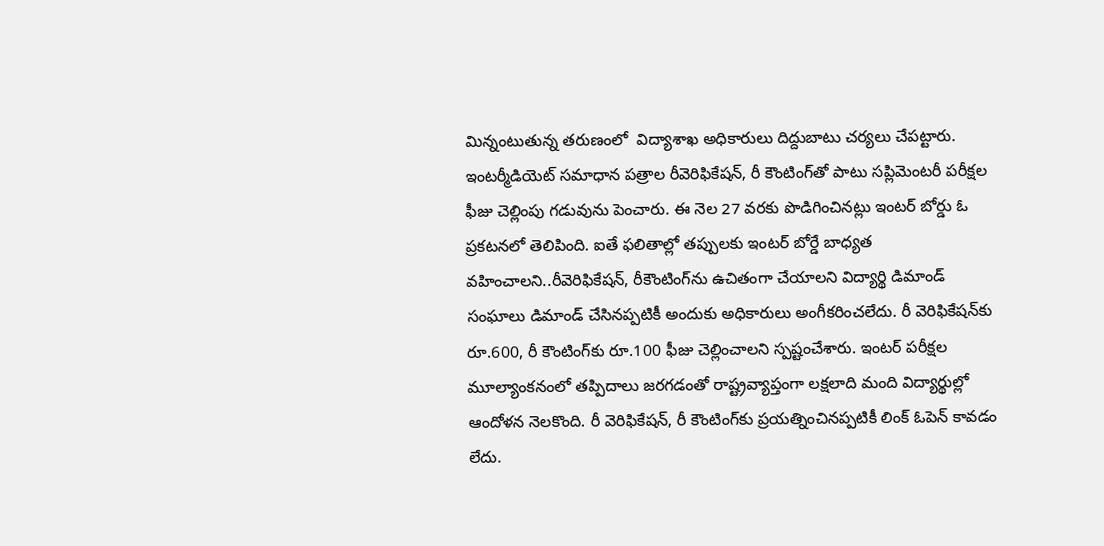మిన్నంటుతున్న తరుణంలో  విద్యాశాఖ అధికారులు దిద్దుబాటు చర్యలు చేపట్టారు. ఇంటర్మీడియెట్ సమాధాన పత్రాల రీవెరిఫికేషన్‌, రీ కౌంటింగ్‌తో పాటు సప్లిమెంటరీ పరీక్షల ఫీజు చెల్లింపు గడువును పెంచారు. ఈ నెల 27 వరకు పొడిగించినట్లు ఇంటర్ బోర్డు ఓ ప్రకటనలో తెలిపింది. ఐతే ఫలితాల్లో తప్పులకు ఇంటర్ బోర్డే బాధ్యత వహించాలని..రీవెరిఫికేషన్, రీకౌంటింగ్‌ను ఉచితంగా చేయాలని విద్యార్థి డిమాండ్ సంఘాలు డిమాండ్ చేసినప్పటికీ అందుకు అధికారులు అంగీకరించలేదు. రీ వెరిఫికేషన్‌కు రూ.600, రీ కౌంటింగ్‌కు రూ.100 ఫీజు చెల్లించాలని స్పష్టంచేశారు. ఇంటర్ పరీక్షల మూల్యాంకనంలో తప్పిదాలు జరగడంతో రాష్ట్రవ్యాప్తంగా లక్షలాది మంది విద్యార్థుల్లో ఆందోళన నెలకొంది. రీ వెరిఫికేషన్, రీ కౌంటింగ్‌కు ప్రయత్నించినప్పటికీ లింక్ ఓపెన్ కావడం లేదు.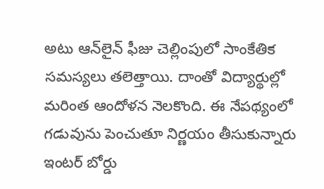అటు ఆన్‌లైన్ ఫీజు చెల్లింపులో సాంకేతిక సమస్యలు తలెత్తాయి. దాంతో విద్యార్థుల్లో మరింత ఆందోళన నెలకొంది. ఈ నేపథ్యంలో గడువును పెంచుతూ నిర్ణయం తీసుకున్నారు ఇంటర్ బోర్డు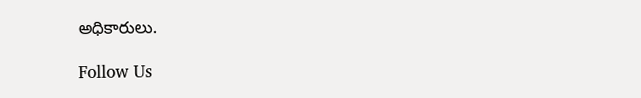అధికారులు.

Follow Us